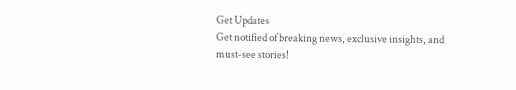Get Updates
Get notified of breaking news, exclusive insights, and must-see stories!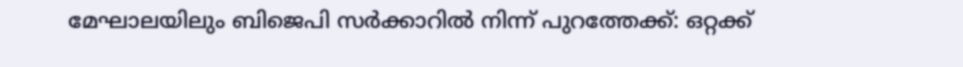മേഘാലയിലും ബിജെപി സർക്കാറില്‍ നിന്ന് പുറത്തേക്ക്: ഒറ്റക്ക്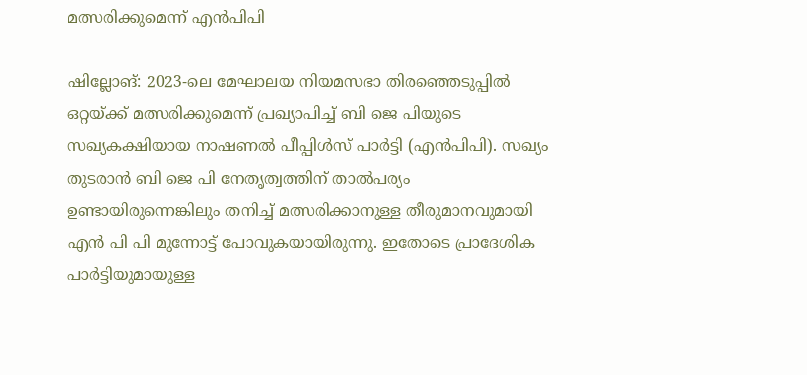മത്സരിക്കുമെന്ന് എന്‍പിപി

ഷില്ലോങ്: 2023-ലെ മേഘാലയ നിയമസഭാ തിരഞ്ഞെടുപ്പിൽ ഒറ്റയ്ക്ക് മത്സരിക്കുമെന്ന് പ്രഖ്യാപിച്ച് ബി ജെ പിയുടെ സഖ്യകക്ഷിയായ നാഷണൽ പീപ്പിൾസ് പാർട്ടി (എൻപിപി). സഖ്യം തുടരാന്‍ ബി ജെ പി നേതൃത്വത്തിന് താല്‍പര്യം ഉണ്ടായിരുന്നെങ്കിലും തനിച്ച് മത്സരിക്കാനുള്ള തീരുമാനവുമായി എന്‍ പി പി മുന്നോട്ട് പോവുകയായിരുന്നു. ഇതോടെ പ്രാദേശിക പാർട്ടിയുമായുള്ള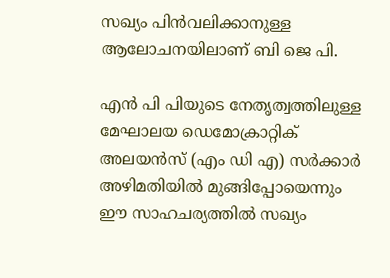സഖ്യം പിൻവലിക്കാനുള്ള ആലോചനയിലാണ് ബി ജെ പി.

എൻ പി പിയുടെ നേതൃത്വത്തിലുള്ള മേഘാലയ ഡെമോക്രാറ്റിക് അലയൻസ് (എം ഡി എ) സർക്കാർ അഴിമതിയിൽ മുങ്ങിപ്പോയെന്നും ഈ സാഹചര്യത്തില്‍ സഖ്യം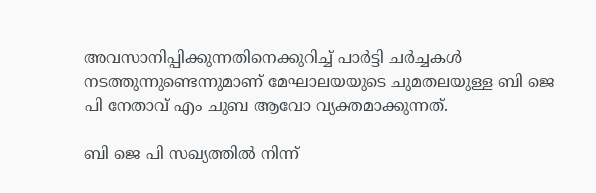അവസാനിപ്പിക്കുന്നതിനെക്കുറിച്ച് പാർട്ടി ചർച്ചകൾ നടത്തുന്നുണ്ടെന്നുമാണ് മേഘാലയയുടെ ചുമതലയുള്ള ബി ജെ പി നേതാവ് എം ചുബ ആവോ വ്യക്തമാക്കുന്നത്.

ബി ജെ പി സഖ്യത്തില്‍ നിന്ന്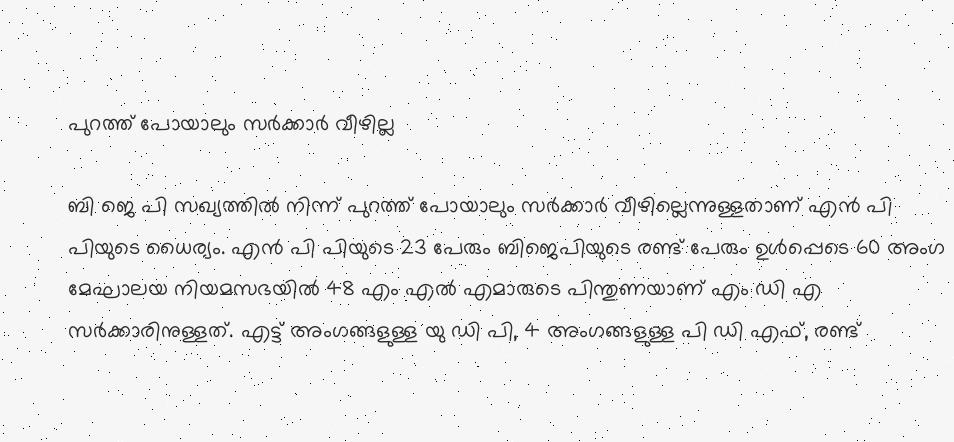പുറത്ത് പോയാലും സർക്കാർ വീഴില്ല

ബി ജെ പി സഖ്യത്തില്‍ നിന്ന് പുറത്ത് പോയാലും സർക്കാർ വീഴില്ലെന്നുള്ളതാണ് എന്‍ പി പിയുടെ ധൈര്യം. എൻ പി പിയുടെ 23 പേരും ബിജെപിയുടെ രണ്ട് പേരും ഉൾപ്പെടെ 60 അംഗ മേഘാലയ നിയമസഭയിൽ 48 എം എൽ എമാരുടെ പിന്തുണയാണ് എം ഡി എ സർക്കാരിനുള്ളത്. എട്ട് അംഗങ്ങളുള്ള യു ഡി പി, 4 അംഗങ്ങളുള്ള പി ഡി എഫ്, രണ്ട്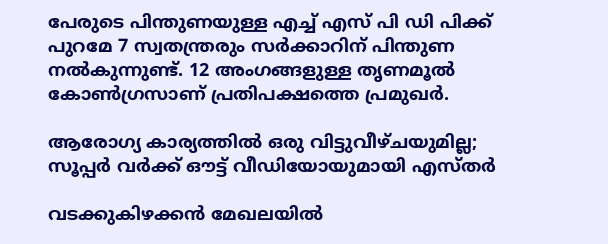പേരുടെ പിന്തുണയുള്ള എച്ച് എസ് പി ഡി പിക്ക് പുറമേ 7 സ്വതന്ത്രരും സർക്കാറിന് പിന്തുണ നല്‍കുന്നുണ്ട്. 12 അംഗങ്ങളുള്ള തൃണമൂല്‍ കോണ്‍ഗ്രസാണ് പ്രതിപക്ഷത്തെ പ്രമുഖർ.

ആരോഗ്യ കാര്യത്തില്‍ ഒരു വിട്ടുവീഴ്ചയുമില്ല; സൂപ്പർ വർക്ക് ഔട്ട് വീഡിയോയുമായി എസ്തർ

വടക്കുകിഴക്കൻ മേഖലയില്‍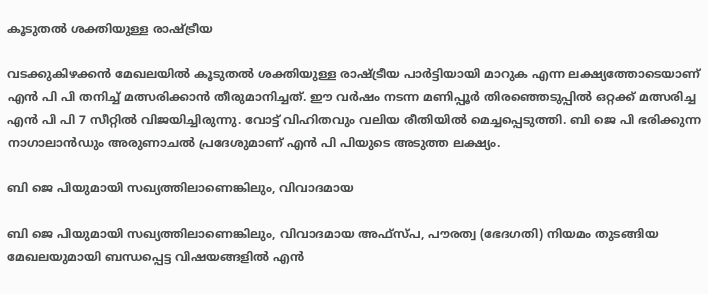കൂടുതല്‍ ശക്തിയുള്ള രാഷ്ട്രീയ

വടക്കുകിഴക്കൻ മേഖലയില്‍ കൂടുതല്‍ ശക്തിയുള്ള രാഷ്ട്രീയ പാർട്ടിയായി മാറുക എന്ന ലക്ഷ്യത്തോടെയാണ് എന്‍ പി പി തനിച്ച് മത്സരിക്കാന്‍ തീരുമാനിച്ചത്. ഈ വർഷം നടന്ന മണിപ്പൂർ തിരഞ്ഞെടുപ്പിൽ ഒറ്റക്ക് മത്സരിച്ച എന്‍ പി പി 7 സീറ്റില്‍ വിജയിച്ചിരുന്നു. വോട്ട് വിഹിതവും വലിയ രീതിയില്‍ മെച്ചപ്പെടുത്തി. ബി ജെ പി ഭരിക്കുന്ന നാഗാലാന്‍ഡും അരുണാചല്‍ പ്രദേശുമാണ് എൻ പി പിയുടെ അടുത്ത ലക്ഷ്യം.

ബി ജെ പിയുമായി സഖ്യത്തിലാണെങ്കിലും, വിവാദമായ

ബി ജെ പിയുമായി സഖ്യത്തിലാണെങ്കിലും, വിവാദമായ അഫ്‌സ്പ, പൗരത്വ (ഭേദഗതി) നിയമം തുടങ്ങിയ മേഖലയുമായി ബന്ധപ്പെട്ട വിഷയങ്ങളിൽ എൻ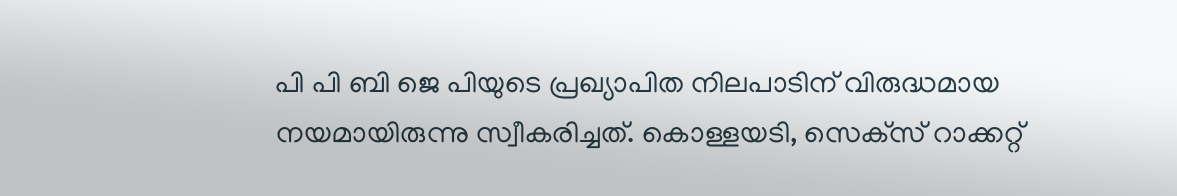പി പി ബി ജെ പിയുടെ പ്രഖ്യാപിത നിലപാടിന് വിരുദ്ധമായ നയമായിരുന്നു സ്വീകരിച്ചത്. കൊള്ളയടി, സെക്‌സ് റാക്കറ്റ്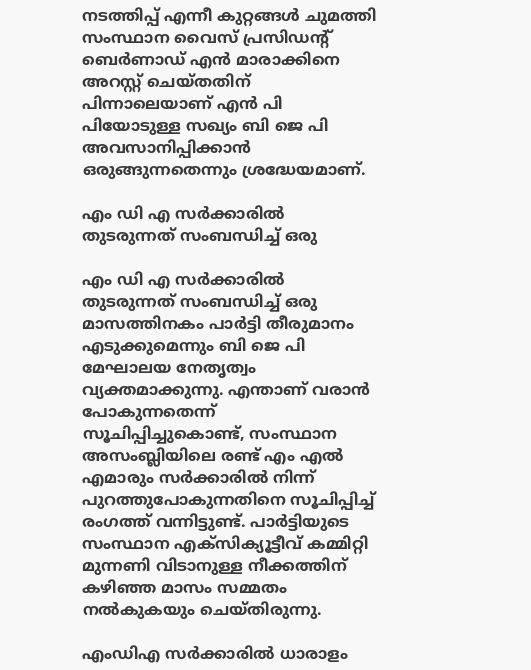നടത്തിപ്പ് എന്നീ കുറ്റങ്ങൾ ചുമത്തി സംസ്ഥാന വൈസ് പ്രസിഡന്റ് ബെർണാഡ് എൻ മാരാക്കിനെ അറസ്റ്റ് ചെയ്തതിന് പിന്നാലെയാണ് എൻ പി പിയോടുള്ള സഖ്യം ബി ജെ പി അവസാനിപ്പിക്കാന്‍ ഒരുങ്ങുന്നതെന്നും ശ്രദ്ധേയമാണ്.

എം ഡി എ സർക്കാരിൽ തുടരുന്നത് സംബന്ധിച്ച് ഒരു

എം ഡി എ സർക്കാരിൽ തുടരുന്നത് സംബന്ധിച്ച് ഒരു മാസത്തിനകം പാർട്ടി തീരുമാനം എടുക്കുമെന്നും ബി ജെ പി മേഘാലയ നേതൃത്വം വ്യക്തമാക്കുന്നു. എന്താണ് വരാൻ പോകുന്നതെന്ന് സൂചിപ്പിച്ചുകൊണ്ട്, സംസ്ഥാന അസംബ്ലിയിലെ രണ്ട് എം‌ എൽ‌ എമാരും സർക്കാരിൽ നിന്ന് പുറത്തുപോകുന്നതിനെ സൂചിപ്പിച്ച് രംഗത്ത് വന്നിട്ടുണ്ട്. പാർട്ടിയുടെ സംസ്ഥാന എക്‌സിക്യൂട്ടീവ് കമ്മിറ്റി മുന്നണി വിടാനുള്ള നീക്കത്തിന് കഴിഞ്ഞ മാസം സമ്മതം നൽകുകയും ചെയ്തിരുന്നു.

എംഡിഎ സർക്കാരിൽ ധാരാളം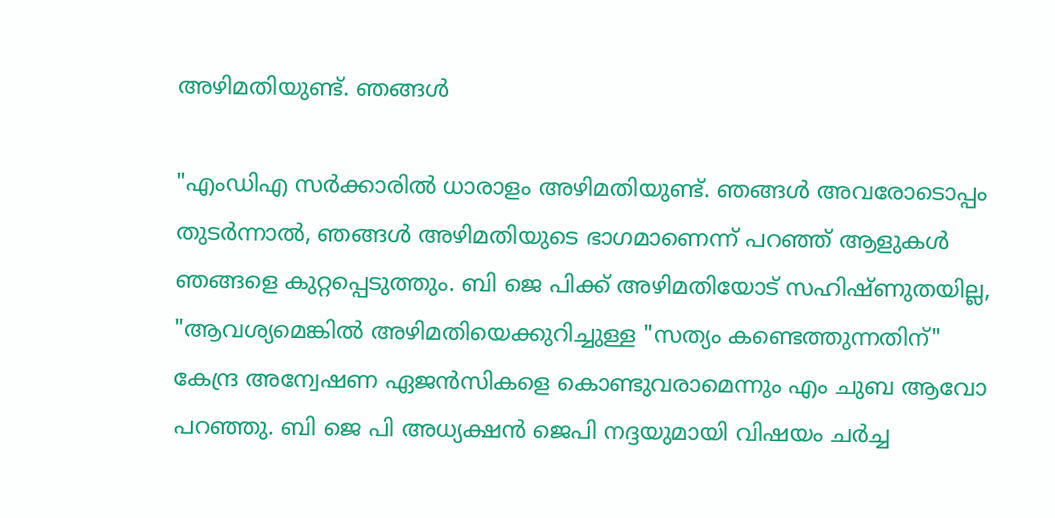അഴിമതിയുണ്ട്. ഞങ്ങൾ

"എംഡിഎ സർക്കാരിൽ ധാരാളം അഴിമതിയുണ്ട്. ഞങ്ങൾ അവരോടൊപ്പം തുടർന്നാൽ, ഞങ്ങൾ അഴിമതിയുടെ ഭാഗമാണെന്ന് പറഞ്ഞ് ആളുകൾ ഞങ്ങളെ കുറ്റപ്പെടുത്തും. ബി ജെ പിക്ക് അഴിമതിയോട് സഹിഷ്ണുതയില്ല, "ആവശ്യമെങ്കിൽ അഴിമതിയെക്കുറിച്ചുള്ള "സത്യം കണ്ടെത്തുന്നതിന്" കേന്ദ്ര അന്വേഷണ ഏജൻസികളെ കൊണ്ടുവരാമെന്നും എം ചുബ ആവോ പറഞ്ഞു. ബി ജെ പി അധ്യക്ഷൻ ജെപി നദ്ദയുമായി വിഷയം ചർച്ച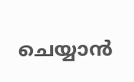ചെയ്യാൻ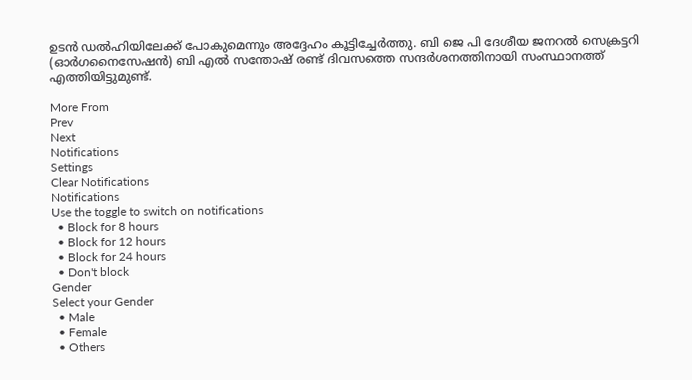ഉടൻ ഡൽഹിയിലേക്ക് പോകുമെന്നും അദ്ദേഹം കൂട്ടിച്ചേർത്തു. ബി ജെ പി ദേശീയ ജനറൽ സെക്രട്ടറി (ഓർഗനൈസേഷൻ) ബി എൽ സന്തോഷ് രണ്ട് ദിവസത്തെ സന്ദർശനത്തിനായി സംസ്ഥാനത്ത് എത്തിയിട്ടുമുണ്ട്.

More From
Prev
Next
Notifications
Settings
Clear Notifications
Notifications
Use the toggle to switch on notifications
  • Block for 8 hours
  • Block for 12 hours
  • Block for 24 hours
  • Don't block
Gender
Select your Gender
  • Male
  • Female
  • Others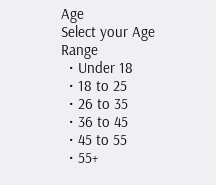Age
Select your Age Range
  • Under 18
  • 18 to 25
  • 26 to 35
  • 36 to 45
  • 45 to 55
  • 55+